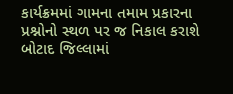કાર્યક્રમમાં ગામના તમામ પ્રકારના પ્રશ્નોનો સ્થળ પર જ નિકાલ કરાશે
બોટાદ જિલ્લામાં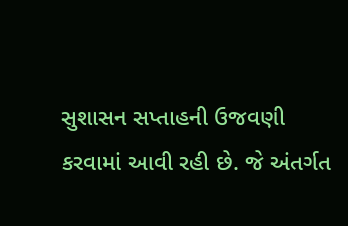સુશાસન સપ્તાહની ઉજવણી કરવામાં આવી રહી છે. જે અંતર્ગત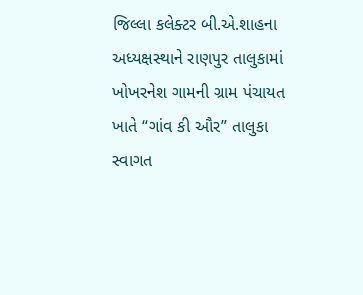જિલ્લા કલેક્ટર બી.એ.શાહના અધ્યક્ષસ્થાને રાણપુર તાલુકામાં ખોખરનેશ ગામની ગ્રામ પંચાયત ખાતે “ગાંવ કી ઔર” તાલુકા સ્વાગત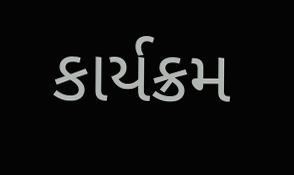કાર્યક્રમ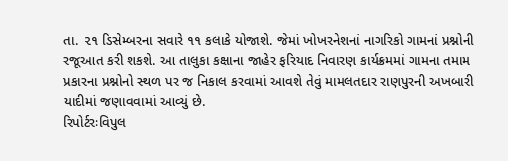તા. ૨૧ ડિસેમ્બરના સવારે ૧૧ કલાકે યોજાશે. જેમાં ખોખરનેશનાં નાગરિકો ગામનાં પ્રશ્નોની રજૂઆત કરી શકશે. આ તાલુકા કક્ષાના જાહેર ફરિયાદ નિવારણ કાર્યક્રમમાં ગામના તમામ પ્રકારના પ્રશ્નોનો સ્થળ પર જ નિકાલ કરવામાં આવશે તેવું મામલતદાર રાણપુરની અખબારી યાદીમાં જણાવવામાં આવ્યું છે.
રિપોર્ટરઃવિપુલ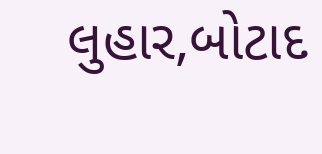લુહાર,બોટાદ